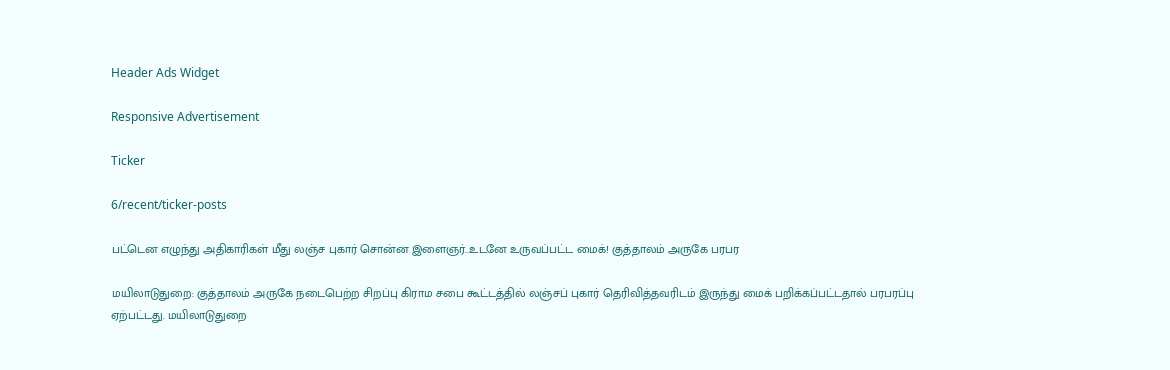Header Ads Widget

Responsive Advertisement

Ticker

6/recent/ticker-posts

பட்டென எழுந்து அதிகாரிகள் மீது லஞ்ச புகார் சொன்ன இளைஞர்..உடனே உருவப்பட்ட மைக்! குத்தாலம் அருகே பரபர

மயிலாடுதுறை: குத்தாலம் அருகே நடைபெற்ற சிறப்பு கிராம சபை கூட்டத்தில் லஞ்சப் புகார் தெரிவித்தவரிடம் இருந்து மைக் பறிக்கப்பட்டதால் பரபரப்பு ஏற்பட்டது. மயிலாடுதுறை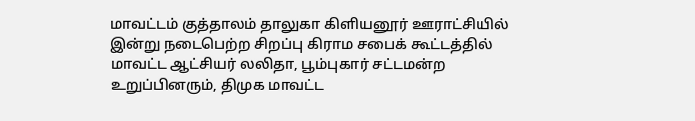மாவட்டம் குத்தாலம் தாலுகா கிளியனூர் ஊராட்சியில் இன்று நடைபெற்ற சிறப்பு கிராம சபைக் கூட்டத்தில் மாவட்ட ஆட்சியர் லலிதா, பூம்புகார் சட்டமன்ற உறுப்பினரும், திமுக மாவட்ட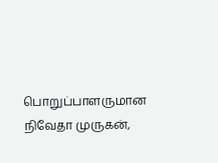பொறுப்பாளருமான நிவேதா முருகன்,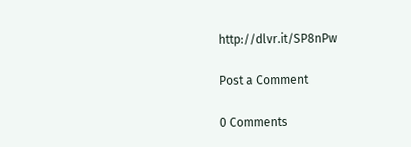http://dlvr.it/SP8nPw

Post a Comment

0 Comments